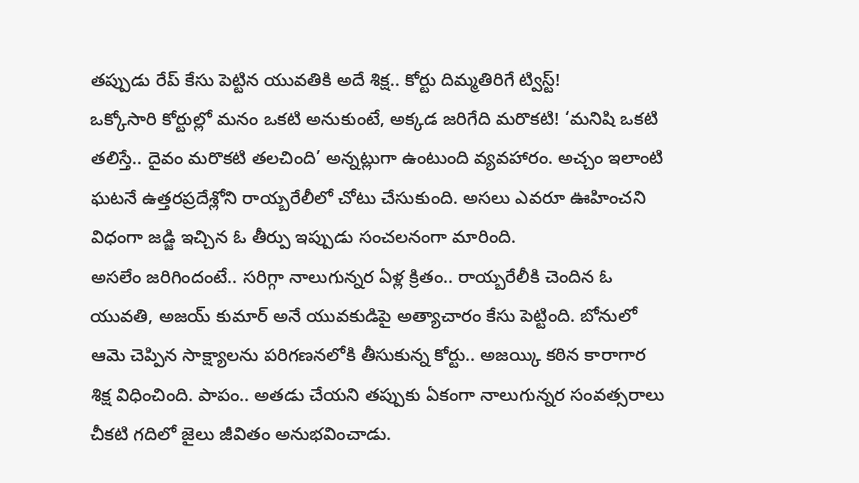తప్పుడు రేప్ కేసు పెట్టిన యువతికి అదే శిక్ష.. కోర్టు దిమ్మతిరిగే ట్విస్ట్!
ఒక్కోసారి కోర్టుల్లో మనం ఒకటి అనుకుంటే, అక్కడ జరిగేది మరొకటి! ‘మనిషి ఒకటి తలిస్తే.. దైవం మరొకటి తలచింది’ అన్నట్లుగా ఉంటుంది వ్యవహారం. అచ్చం ఇలాంటి ఘటనే ఉత్తరప్రదేశ్లోని రాయ్బరేలీలో చోటు చేసుకుంది. అసలు ఎవరూ ఊహించని విధంగా జడ్జి ఇచ్చిన ఓ తీర్పు ఇప్పుడు సంచలనంగా మారింది.
అసలేం జరిగిందంటే.. సరిగ్గా నాలుగున్నర ఏళ్ల క్రితం.. రాయ్బరేలీకి చెందిన ఓ యువతి, అజయ్ కుమార్ అనే యువకుడిపై అత్యాచారం కేసు పెట్టింది. బోనులో ఆమె చెప్పిన సాక్ష్యాలను పరిగణనలోకి తీసుకున్న కోర్టు.. అజయ్కి కఠిన కారాగార శిక్ష విధించింది. పాపం.. అతడు చేయని తప్పుకు ఏకంగా నాలుగున్నర సంవత్సరాలు చీకటి గదిలో జైలు జీవితం అనుభవించాడు.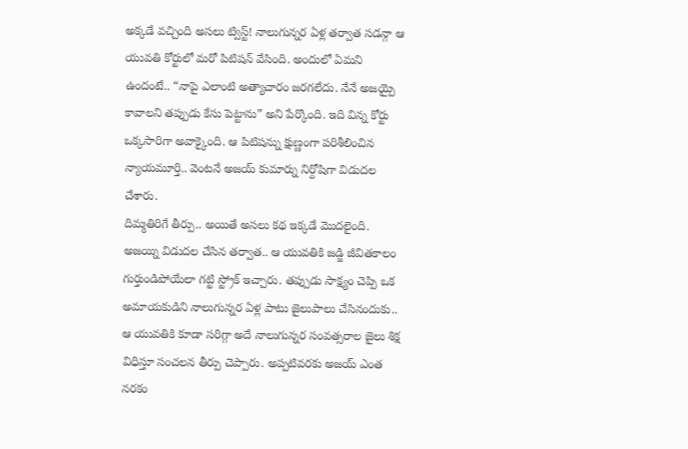అక్కడే వచ్చింది అసలు ట్విస్ట్! నాలుగున్నర ఏళ్ల తర్వాత సడన్గా ఆ యువతి కోర్టులో మరో పిటిషన్ వేసింది. అందులో ఏమని ఉందంటే.. “నాపై ఎలాంటి అత్యాచారం జరగలేదు. నేనే అజయ్పై కావాలని తప్పుడు కేసు పెట్టాను” అని పేర్కొంది. ఇది విన్న కోర్టు ఒక్కసారిగా అవాక్కైంది. ఆ పిటిషన్ను క్షుణ్ణంగా పరిశీలించిన న్యాయమూర్తి.. వెంటనే అజయ్ కుమార్ను నిర్దోషిగా విడుదల చేశారు.
దిమ్మతిరిగే తీర్పు.. అయితే అసలు కథ ఇక్కడే మొదలైంది. అజయ్ని విడుదల చేసిన తర్వాత.. ఆ యువతికి జడ్జి జీవితకాలం గుర్తుండిపోయేలా గట్టి స్ట్రోక్ ఇచ్చారు. తప్పుడు సాక్ష్యం చెప్పి ఒక అమాయకుడిని నాలుగున్నర ఏళ్ల పాటు జైలుపాలు చేసినందుకు.. ఆ యువతికి కూడా సరిగ్గా అదే నాలుగున్నర సంవత్సరాల జైలు శిక్ష విధిస్తూ సంచలన తీర్పు చెప్పారు. అప్పటివరకు అజయ్ ఎంత నరకం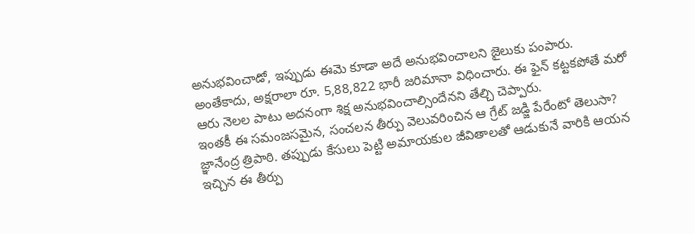అనుభవించాడో, ఇప్పుడు ఈమె కూడా అదే అనుభవించాలని జైలుకు పంపారు.
అంతేకాదు, అక్షరాలా రూ. 5,88,822 భారీ జరిమానా విధించారు. ఈ ఫైన్ కట్టకపోతే మరో ఆరు నెలల పాటు అదనంగా శిక్ష అనుభవించాల్సిందేనని తేల్చి చెప్పారు.
ఇంతకీ ఈ సమంజసమైన, సంచలన తీర్పు వెలువరించిన ఆ గ్రేట్ జడ్జి పేరేంటో తెలుసా? జ్ఞానేంద్ర త్రిపాఠి. తప్పుడు కేసులు పెట్టి అమాయకుల జీవితాలతో ఆడుకునే వారికి ఆయన ఇచ్చిన ఈ తీర్పు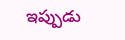ఇప్పుడు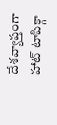దేశవ్యాప్తంగా హాట్ టాపిక్గా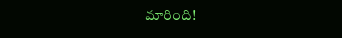మారింది!